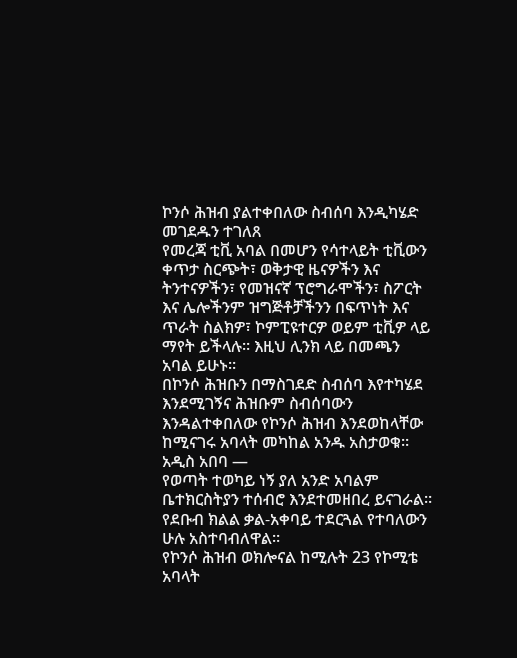ኮንሶ ሕዝብ ያልተቀበለው ስብሰባ እንዲካሄድ መገደዱን ተገለጸ
የመረጃ ቲቪ አባል በመሆን የሳተላይት ቲቪውን ቀጥታ ስርጭት፣ ወቅታዊ ዜናዎችን እና ትንተናዎችን፣ የመዝናኛ ፕሮግራሞችን፣ ስፖርት እና ሌሎችንም ዝግጅቶቻችንን በፍጥነት እና ጥራት ስልክዎ፣ ኮምፒዩተርዎ ወይም ቲቪዎ ላይ ማየት ይችላሉ። እዚህ ሊንክ ላይ በመጫን አባል ይሁኑ።
በኮንሶ ሕዝቡን በማስገደድ ስብሰባ እየተካሄደ እንደሚገኝና ሕዝቡም ስብሰባውን እንዳልተቀበለው የኮንሶ ሕዝብ እንደወከላቸው ከሚናገሩ አባላት መካከል አንዱ አስታወቁ።
አዲስ አበባ —
የወጣት ተወካይ ነኝ ያለ አንድ አባልም ቤተክርስትያን ተሰብሮ እንደተመዘበረ ይናገራል።
የደቡብ ክልል ቃል-አቀባይ ተደርጓል የተባለውን ሁሉ አስተባብለዋል።
የኮንሶ ሕዝብ ወክሎናል ከሚሉት 23 የኮሚቴ አባላት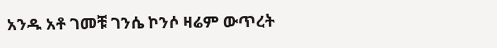አንዱ አቶ ገመቹ ገንሴ ኮንሶ ዛሬም ውጥረት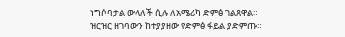ነግሶባታል ውላለች ሲሉ ለአሜሪካ ድምፅ ገልጸዋል።
ዝርዝር ዘገባውን ከተያያዘው የድምፅ ፋይል ያድምጡ።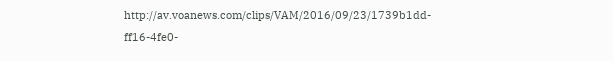http://av.voanews.com/clips/VAM/2016/09/23/1739b1dd-ff16-4fe0-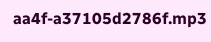aa4f-a37105d2786f.mp3